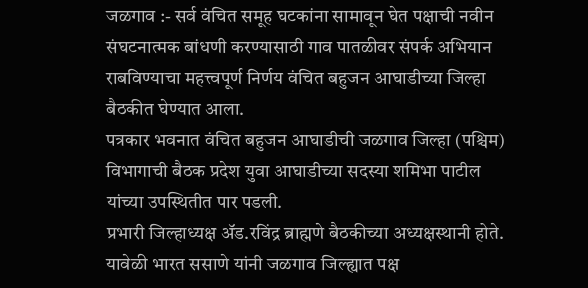जळगाव :- सर्व वंचित समूह घटकांना सामावून घेत पक्षाची नवीन संघटनात्मक बांधणी करण्यासाठी गाव पातळीवर संपर्क अभियान राबविण्याचा महत्त्वपूर्ण निर्णय वंचित बहुजन आघाडीच्या जिल्हा बैठकीत घेण्यात आला.
पत्रकार भवनात वंचित बहुजन आघाडीची जळगाव जिल्हा (पश्चिम) विभागाची बैठक प्रदेश युवा आघाडीच्या सदस्या शमिभा पाटील यांच्या उपस्थितीत पार पडली.
प्रभारी जिल्हाध्यक्ष ॲड.रविंद्र ब्राह्मणे बैठकीच्या अध्यक्षस्थानी होते. यावेळी भारत ससाणे यांनी जळगाव जिल्ह्यात पक्ष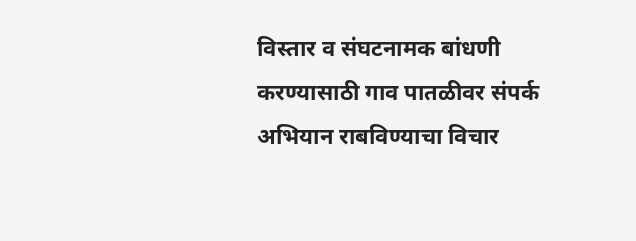विस्तार व संघटनामक बांधणी करण्यासाठी गाव पातळीवर संपर्क अभियान राबविण्याचा विचार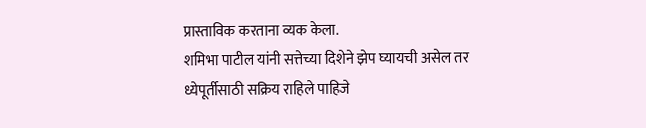प्रास्ताविक करताना व्यक केला.
शमिभा पाटील यांनी सत्तेच्या दिशेने झेप घ्यायची असेल तर ध्येपूर्तीसाठी सक्रिय राहिले पाहिजे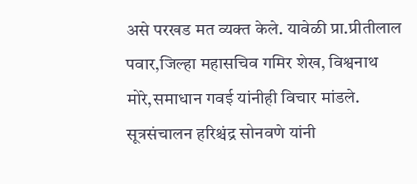असे परखड मत व्यक्त केले. यावेळी प्रा.प्रीतीलाल पवार,जिल्हा महासचिव गमिर शेख, विश्वनाथ मोरे,समाधान गवई यांनीही विचार मांडले. सूत्रसंचालन हरिश्चंद्र सोनवणे यांनी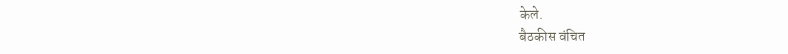केले.
बैठकीस वंचित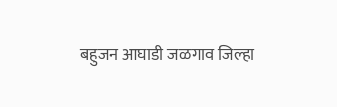बहुजन आघाडी जळगाव जिल्हा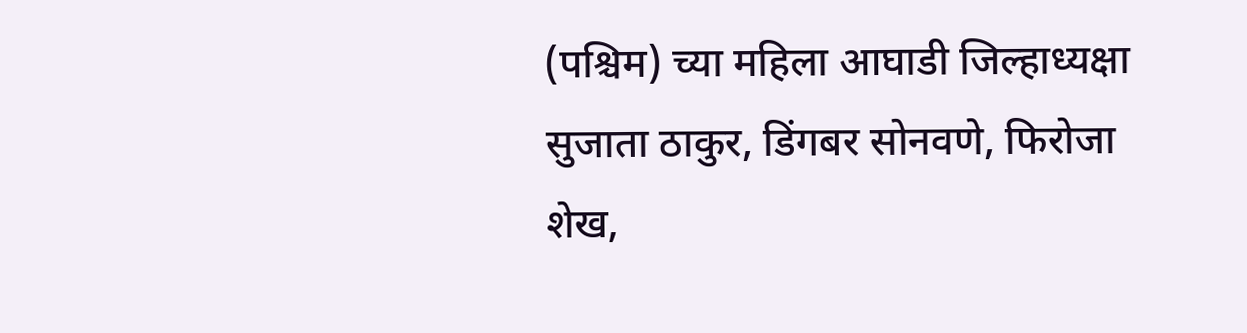(पश्चिम) च्या महिला आघाडी जिल्हाध्यक्षा सुजाता ठाकुर, डिंगबर सोनवणे, फिरोजा शेख,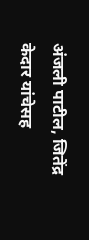अंजली पाटील, जितेंद्र केदार यांचेसह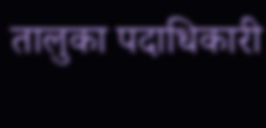तालुका पदाधिकारी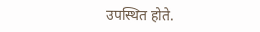उपस्थित होते.